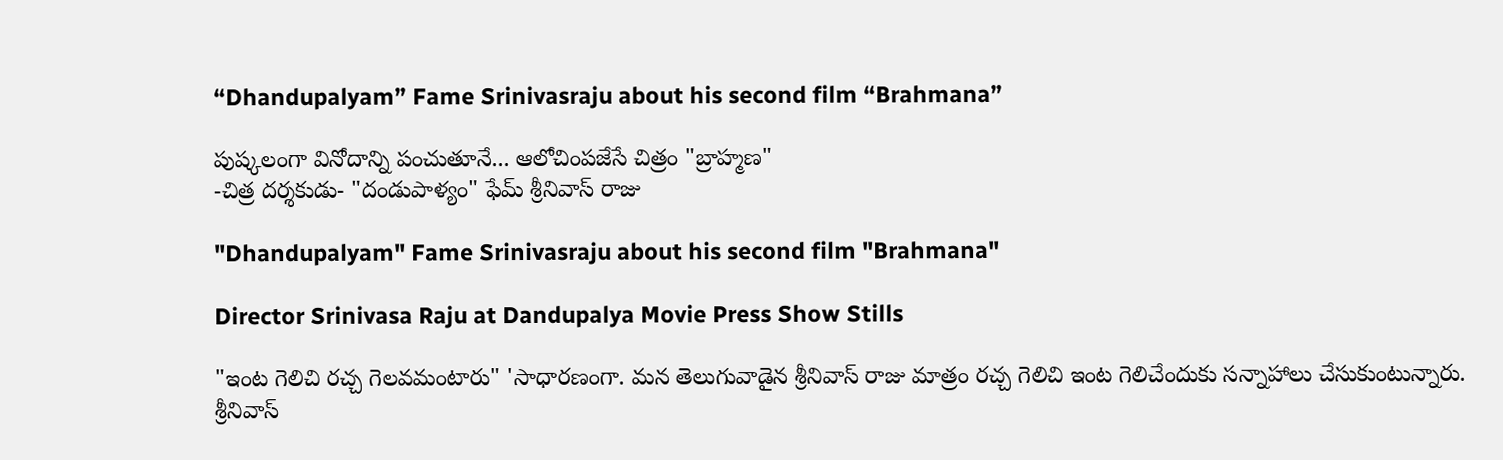“Dhandupalyam” Fame Srinivasraju about his second film “Brahmana”

పుష్కలంగా వినోదాన్ని పంచుతూనే... ఆలోచింపజేసే చిత్రం "బ్రాహ్మణ"
-చిత్ర దర్శకుడు- "దండుపాళ్యం" ఫేమ్ శ్రీనివాస్ రాజు

"Dhandupalyam" Fame Srinivasraju about his second film "Brahmana"

Director Srinivasa Raju at Dandupalya Movie Press Show Stills

"ఇంట గెలిచి రచ్చ గెలవమంటారు" 'సాధారణంగా. మన తెలుగువాడైన శ్రీనివాస్ రాజు మాత్రం రచ్చ గెలిచి ఇంట గెలిచేందుకు సన్నాహాలు చేసుకుంటున్నారు. శ్రీనివాస్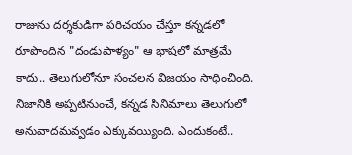రాజును దర్శకుడిగా పరిచయం చేస్తూ కన్నడలో రూపొందిన "దండుపాళ్యం" ఆ భాషలో మాత్రమే కాదు.. తెలుగులోనూ సంచలన విజయం సాధించింది. నిజానికి అప్పటినుంచే, కన్నడ సినిమాలు తెలుగులో అనువాదమవ్వడం ఎక్కువయ్యింది. ఎందుకంటే..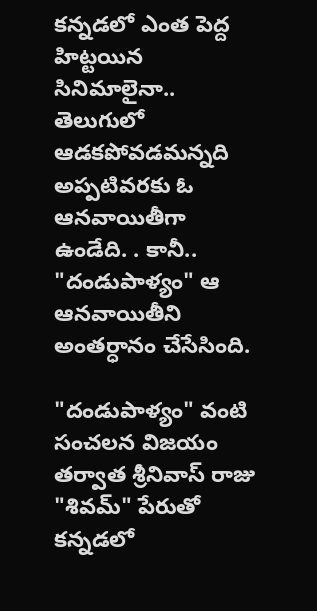కన్నడలో ఎంత పెద్ద హిట్టయిన సినిమాలైనా.. తెలుగులో ఆడకపోవడమన్నది అప్పటివరకు ఓ ఆనవాయితీగా ఉండేది. . కానీ.. "దండుపాళ్యం" ఆ ఆనవాయితీని అంతర్ధానం చేసేసింది.

"దండుపాళ్యం" వంటి సంచలన విజయం తర్వాత శ్రీనివాస్ రాజు "శివమ్" పేరుతో కన్నడలో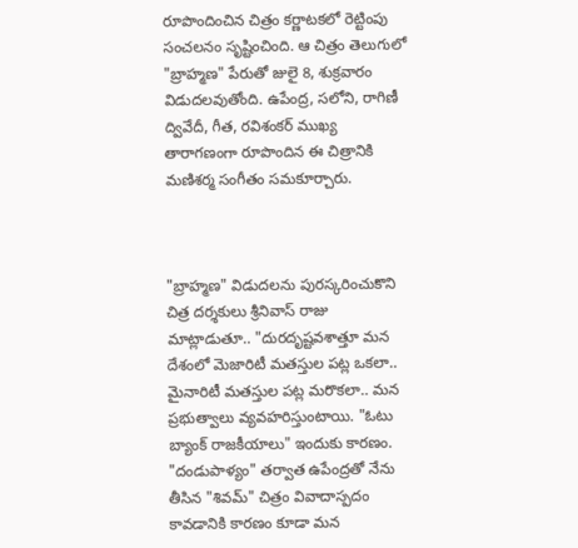రూపొందించిన చిత్రం కర్ణాటకలో రెట్టింపు సంచలనం సృష్టించింది. ఆ చిత్రం తెలుగులో "బ్రాహ్మణ" పేరుతో జులై 8, శుక్రవారం విడుదలవుతోంది. ఉపేంద్ర, సలోని, రాగిణీ ద్వివేదీ, గీత, రవిశంకర్ ముఖ్య తారాగణంగా రూపొందిన ఈ చిత్రానికి మణిశర్మ సంగీతం సమకూర్చారు.



"బ్రాహ్మణ" విడుదలను పురస్కరించుకొని చిత్ర దర్శకులు శ్రీనివాస్ రాజు మాట్లాడుతూ.. "దురదృష్టవశాత్తూ మన దేశంలో మెజారిటీ మతస్తుల పట్ల ఒకలా.. మైనారిటీ మతస్తుల పట్ల మరొకలా.. మన ప్రభుత్వాలు వ్యవహరిస్తుంటాయి. "ఓటు బ్యాంక్ రాజకీయాలు" ఇందుకు కారణం. "దండుపాళ్యం" తర్వాత ఉపేంద్రతో నేను తీసిన "శివమ్" చిత్రం వివాదాస్పదం కావడానికి కారణం కూడా మన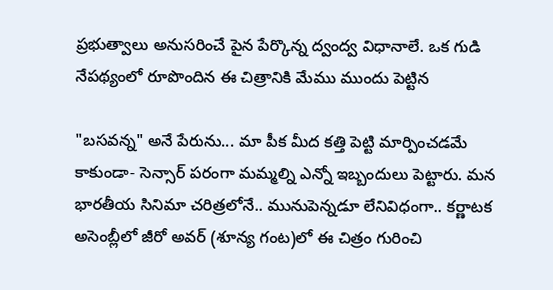ప్రభుత్వాలు అనుసరించే పైన పేర్కొన్న ద్వంద్వ విధానాలే. ఒక గుడి నేపథ్యంలో రూపొందిన ఈ చిత్రానికి మేము ముందు పెట్టిన

"బసవన్న" అనే పేరును... మా పీక మీద కత్తి పెట్టి మార్పించడమే కాకుండా- సెన్సార్ పరంగా మమ్మల్ని ఎన్నో ఇబ్బందులు పెట్టారు. మన భారతీయ సినిమా చరిత్రలోనే.. మునుపెన్నడూ లేనివిధంగా.. కర్ణాటక అసెంబ్లీలో జీరో అవర్ (శూన్య గంట)లో ఈ చిత్రం గురించి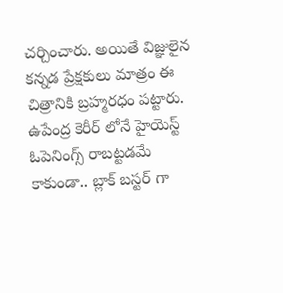చర్చించారు. అయితే విజ్ఞులైన కన్నడ ప్రేక్షకులు మాత్రం ఈ చిత్రానికి బ్రహ్మరధం పట్టారు. ఉపేంద్ర కెరీర్ లోనే హైయెస్ట్ ఓపెనింగ్స్ రాబట్టడమే కాకుండా.. బ్లాక్ బస్టర్ గా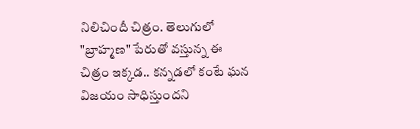నిలిచిందీ చిత్రం. తెలుగులో "బ్రాహ్మణ" పేరుతో వస్తున్న ఈ చిత్రం ఇక్కడ.. కన్నడలో కంటే ఘన విజయం సాధిస్తుందని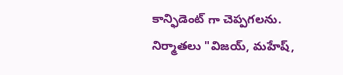కాన్ఫిడెంట్ గా చెప్పగలను. నిర్మాతలు "విజయ్, మహేష్,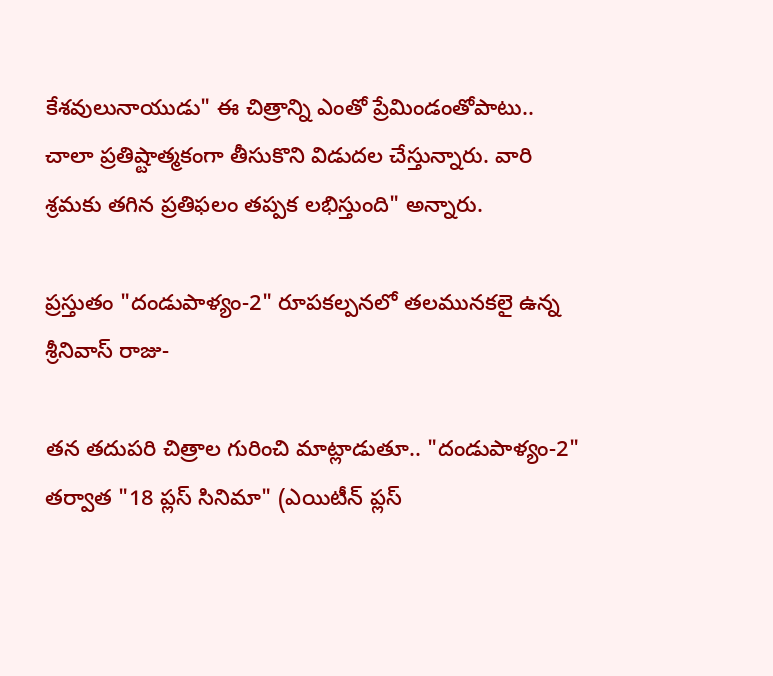కేశవులునాయుడు" ఈ చిత్రాన్ని ఎంతో ప్రేమిండంతోపాటు.. చాలా ప్రతిష్టాత్మకంగా తీసుకొని విడుదల చేస్తున్నారు. వారి శ్రమకు తగిన ప్రతిఫలం తప్పక లభిస్తుంది" అన్నారు.

ప్రస్తుతం "దండుపాళ్యం-2" రూపకల్పనలో తలమునకలై ఉన్న శ్రీనివాస్ రాజు-

తన తదుపరి చిత్రాల గురించి మాట్లాడుతూ.. "దండుపాళ్యం-2" తర్వాత "18 ప్లస్ సినిమా" (ఎయిటీన్ ప్లస్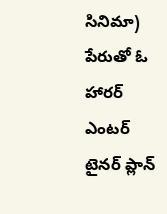సినిమా) పేరుతో ఓ హారర్ ఎంటర్ టైనర్ ప్లాన్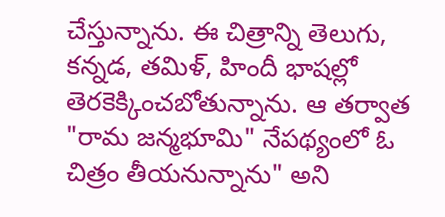చేస్తున్నాను. ఈ చిత్రాన్ని తెలుగు, కన్నడ, తమిళ్, హిందీ భాషల్లో తెరకెక్కించబోతున్నాను. ఆ తర్వాత "రామ జన్మభూమి" నేపథ్యంలో ఓ చిత్రం తీయనున్నాను" అని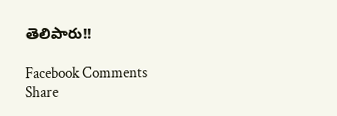తెలిపారు!!

Facebook Comments
Share